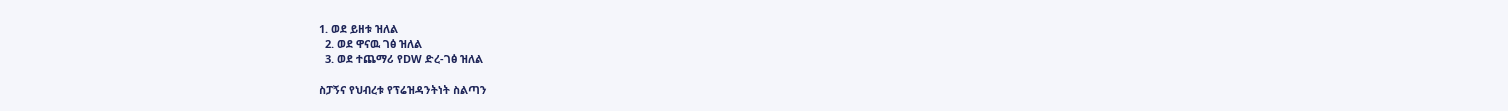1. ወደ ይዘቱ ዝለል
  2. ወደ ዋናዉ ገፅ ዝለል
  3. ወደ ተጨማሪ የDW ድረ-ገፅ ዝለል

ስፓኝና የህብረቱ የፕሬዝዳንትነት ስልጣን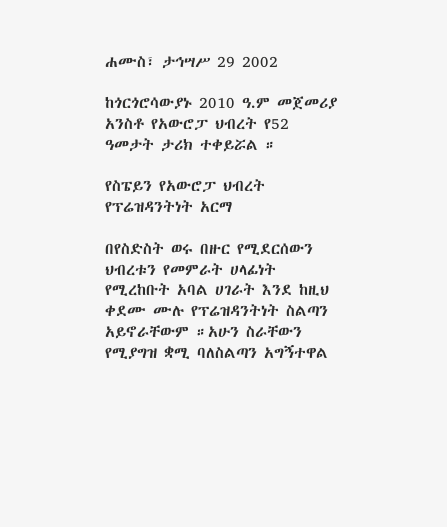ሐሙስ፣ ታኅሣሥ 29 2002

ከጎርጎሮሳውያኑ 2010 ዓ.ም መጀመሪያ አንስቶ የአውሮፓ ህብረት የ52 ዓመታት ታሪክ ተቀይሯል ።

የስፔይን የአውሮፓ ህብረት የፕሬዝዳንትነት አርማ

በየስድስት ወሩ በዙር የሚደርሰውን ህብረቱን የመምራት ሀላፊነት የሚረከቡት አባል ሀገራት እንደ ከዚህ ቀደሙ ሙሉ የፕሬዝዳንትነት ስልጣን አይኖራቸውም ።አሁን ስራቸውን የሚያግዝ ቋሚ ባለስልጣን አግኝተዋል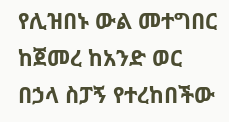የሊዝበኑ ውል መተግበር ከጀመረ ከአንድ ወር በኃላ ስፓኝ የተረከበችው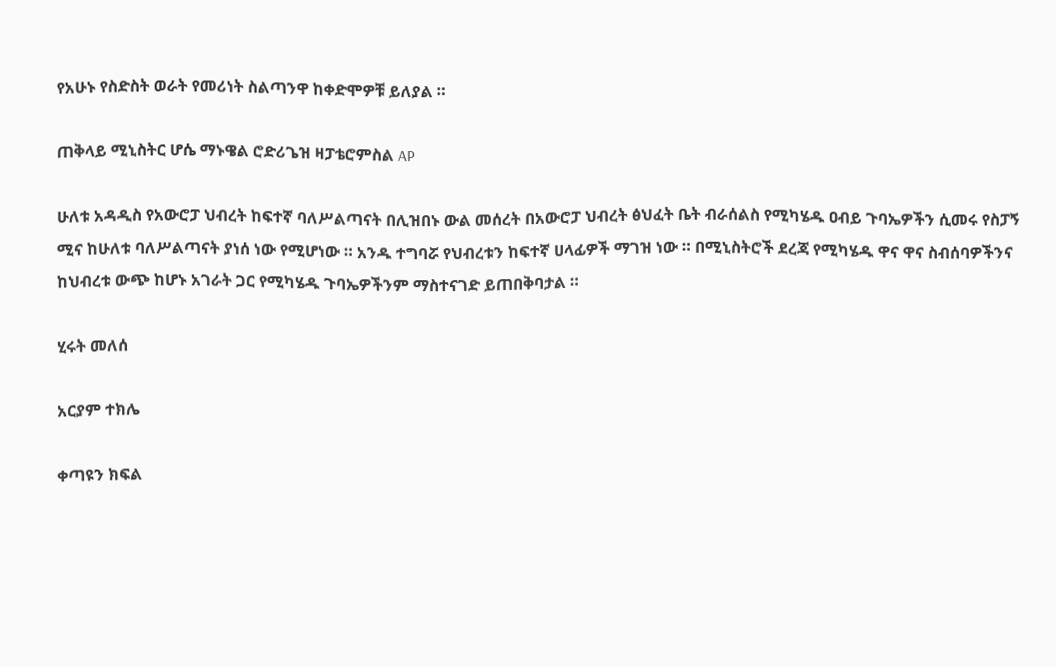የአሁኑ የስድስት ወራት የመሪነት ስልጣንዋ ከቀድሞዎቹ ይለያል ።

ጠቅላይ ሚኒስትር ሆሴ ማኑዌል ሮድሪጌዝ ዛፓቴሮምስል AP

ሁለቱ አዳዲስ የአውሮፓ ህብረት ከፍተኛ ባለሥልጣናት በሊዝበኑ ውል መሰረት በአውሮፓ ህብረት ፅህፈት ቤት ብራሰልስ የሚካሄዱ ዐብይ ጉባኤዎችን ሲመሩ የስፓኝ ሚና ከሁለቱ ባለሥልጣናት ያነሰ ነው የሚሆነው ። አንዱ ተግባሯ የህብረቱን ከፍተኛ ሀላፊዎች ማገዝ ነው ። በሚኒስትሮች ደረጃ የሚካሄዱ ዋና ዋና ስብሰባዎችንና ከህብረቱ ውጭ ከሆኑ አገራት ጋር የሚካሄዱ ጉባኤዎችንም ማስተናገድ ይጠበቅባታል ።

ሂሩት መለሰ

አርያም ተክሌ

ቀጣዩን ክፍል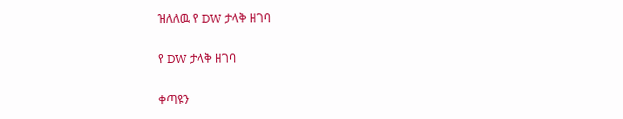ዝለለዉ የ DW ታላቅ ዘገባ

የ DW ታላቅ ዘገባ

ቀጣዩን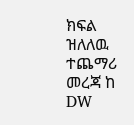ክፍል ዝለለዉ ተጨማሪ መረጃ ከ DW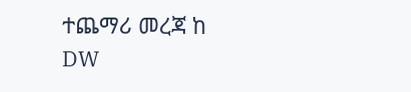ተጨማሪ መረጃ ከ DW